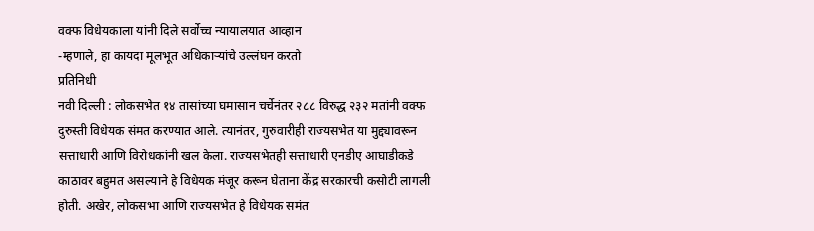वक्फ विधेयकाला यांनी दिले सर्वोच्च न्यायालयात आव्हान
-म्हणाले, हा कायदा मूलभूत अधिकाऱ्यांचे उल्लंघन करतो
प्रतिनिधी
नवी दिल्ली : लोकसभेत १४ तासांच्या घमासान चर्चेनंतर २८८ विरुद्ध २३२ मतांनी वक्फ दुरुस्ती विधेयक संमत करण्यात आले. त्यानंतर, गुरुवारीही राज्यसभेत या मुद्द्यावरून सत्ताधारी आणि विरोधकांनी खल केला. राज्यसभेतही सत्ताधारी एनडीए आघाडीकडे काठावर बहुमत असल्याने हे विधेयक मंजूर करून घेताना केंद्र सरकारची कसोटी लागली होती. अखेर, लोकसभा आणि राज्यसभेत हे विधेयक समंत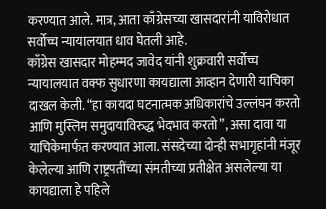करण्यात आले. मात्र, आता काँग्रेसच्या खासदारांनी याविरोधात सर्वोच्च न्यायालयात धाव घेतली आहे.
काँग्रेस खासदार मोहम्मद जावेद यांनी शुक्रवारी सर्वोच्च न्यायालयात वक्फ सुधारणा कायद्याला आव्हान देणारी याचिका दाखल केली. “हा कायदा घटनात्मक अधिकारांचे उल्लंघन करतो आणि मुस्लिम समुदायाविरुद्ध भेदभाव करतो”, असा दावा या याचिकेमार्फत करण्यात आला. संसदेच्या दोन्ही सभागृहांनी मंजूर केलेल्या आणि राष्ट्रपतींच्या संमतीच्या प्रतीक्षेत असलेल्या या कायद्याला हे पहिले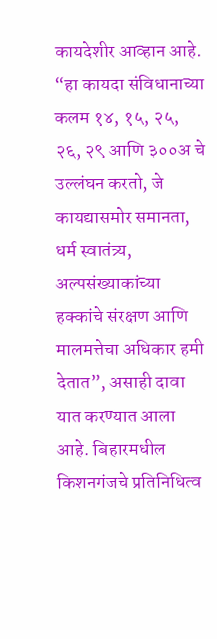कायदेशीर आव्हान आहे.
“हा कायदा संविधानाच्या कलम १४, १५, २५, २६, २९ आणि ३००अ चे उल्लंघन करतो, जे कायद्यासमोर समानता, धर्म स्वातंत्र्य, अल्पसंख्याकांच्या हक्कांचे संरक्षण आणि मालमत्तेचा अधिकार हमी देतात”, असाही दावा यात करण्यात आला आहे. बिहारमधील किशनगंजचे प्रतिनिधित्व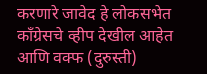करणारे जावेद हे लोकसभेत काँग्रेसचे व्हीप देखील आहेत आणि वक्फ (दुरुस्ती)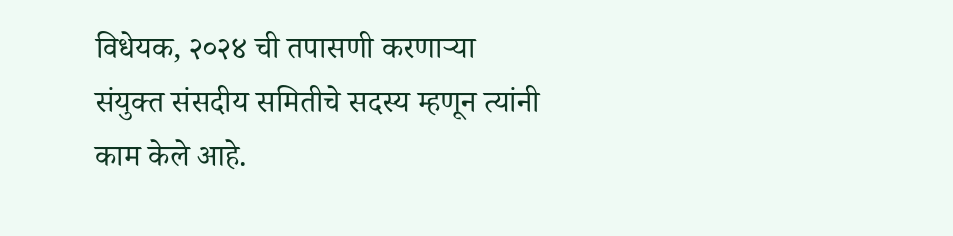विधेयक, २०२४ ची तपासणी करणाऱ्या संयुक्त संसदीय समितीचे सदस्य म्हणून त्यांनी काम केले आहे.